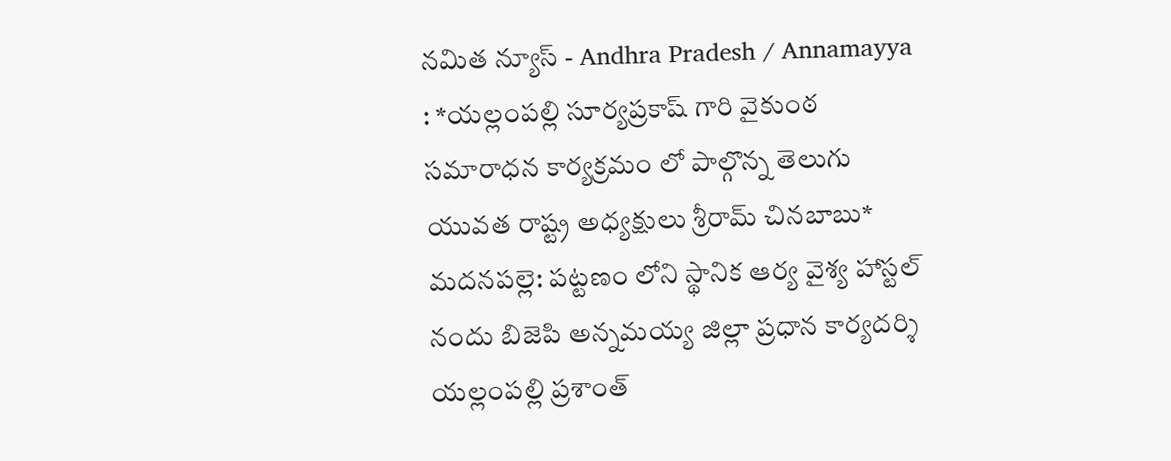నమిత న్యూస్ - Andhra Pradesh / Annamayya : *యల్లంపల్లి సూర్యప్రకాష్ గారి వైకుంఠ సమారాధన కార్యక్రమం లో పాల్గొన్న తెలుగు యువత రాష్ట్ర అధ్యక్షులు శ్రీరామ్ చినబాబు* మదనపల్లె: పట్టణం లోని స్థానిక ఆర్య వైశ్య హాస్టల్ నందు బిజెపి అన్నమయ్య జిల్లా ప్రధాన కార్యదర్శి యల్లంపల్లి ప్రశాంత్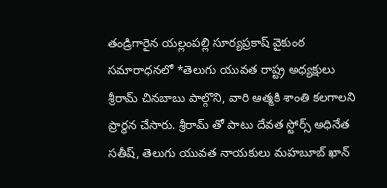తండ్రిగారైన యల్లంపల్లి సూర్యప్రకాష్ వైకుంఠ సమారాధనలో *తెలుగు యువత రాష్ట్ర అధ్యక్షులు శ్రీరామ్ చినబాబు పాల్గొని, వారి ఆత్మకి శాంతి కలగాలని ప్రార్థన చేసారు. శ్రీరామ్ తో పాటు దేవత స్టోర్స్ అధినేత సతీష్, తెలుగు యువత నాయకులు మహబూబ్ ఖాన్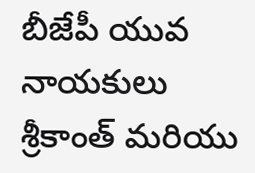బీజేపీ యువ నాయకులు శ్రీకాంత్ మరియు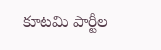కూటమి పార్టీల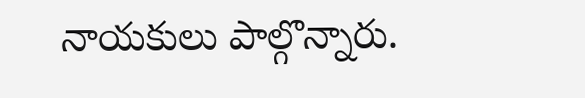నాయకులు పాల్గొన్నారు.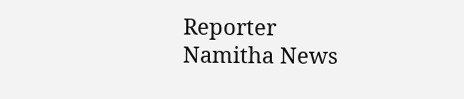Reporter
Namitha News